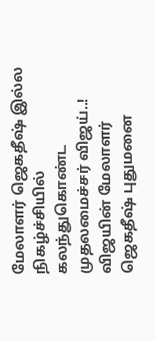மேலாளர் ஜெகதீஷ் இல்ல நிகழ்ச்சியில் கலந்துகொண்ட முதலமைச்சர் விஜய்..!
விஜயின் மேலாளர் ஜெகதீஷ் புதுமனை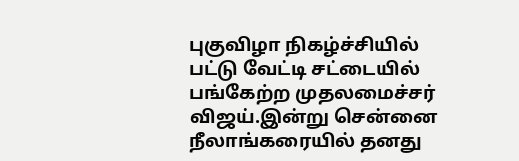புகுவிழா நிகழ்ச்சியில் பட்டு வேட்டி சட்டையில் பங்கேற்ற முதலமைச்சர் விஜய்.இன்று சென்னை நீலாங்கரையில் தனது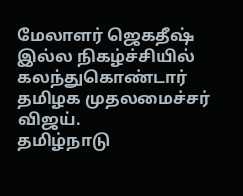மேலாளர் ஜெகதீஷ் இல்ல நிகழ்ச்சியில் கலந்துகொண்டார் தமிழக முதலமைச்சர் விஜய்.
தமிழ்நாடு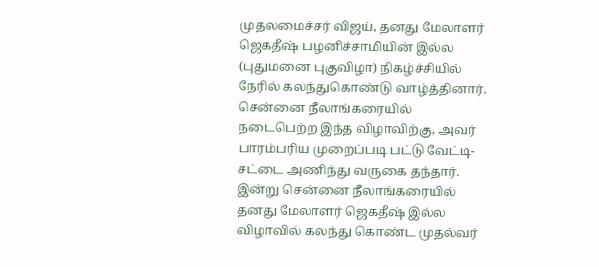முதலமைச்சர் விஜய், தனது மேலாளர் ஜெகதீஷ் பழனிச்சாமியின் இல்ல (புதுமனை புகுவிழா) நிகழ்ச்சியில் நேரில் கலந்துகொண்டு வாழ்த்தினார். சென்னை நீலாங்கரையில் நடைபெற்ற இந்த விழாவிற்கு, அவர் பாரம்பரிய முறைப்படி பட்டு வேட்டி-சட்டை அணிந்து வருகை தந்தார்.
இன்று சென்னை நீலாங்கரையில் தனது மேலாளர் ஜெகதீஷ் இல்ல விழாவில் கலந்து கொண்ட முதல்வர்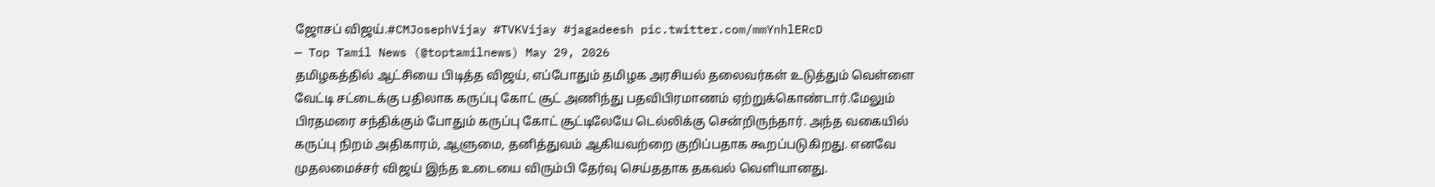ஜோசப் விஜய்.#CMJosephVijay #TVKVijay #jagadeesh pic.twitter.com/mmYnhlERcD
— Top Tamil News (@toptamilnews) May 29, 2026
தமிழகத்தில் ஆட்சியை பிடித்த விஜய், எப்போதும் தமிழக அரசியல் தலைவர்கள் உடுத்தும் வெள்ளை வேட்டி சட்டைக்கு பதிலாக கருப்பு கோட் சூட் அணிந்து பதவிபிரமாணம் ஏற்றுக்கொண்டார்.மேலும் பிரதமரை சந்திக்கும் போதும் கருப்பு கோட் சூட்டிலேயே டெல்லிக்கு சென்றிருந்தார். அந்த வகையில் கருப்பு நிறம் அதிகாரம், ஆளுமை, தனித்துவம் ஆகியவற்றை குறிப்பதாக கூறப்படுகிறது. எனவே முதலமைச்சர் விஜய் இந்த உடையை விரும்பி தேர்வு செய்ததாக தகவல் வெளியானது.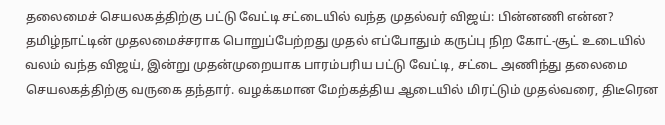தலைமைச் செயலகத்திற்கு பட்டு வேட்டி சட்டையில் வந்த முதல்வர் விஜய்: பின்னணி என்ன?
தமிழ்நாட்டின் முதலமைச்சராக பொறுப்பேற்றது முதல் எப்போதும் கருப்பு நிற கோட்-சூட் உடையில் வலம் வந்த விஜய், இன்று முதன்முறையாக பாரம்பரிய பட்டு வேட்டி, சட்டை அணிந்து தலைமை செயலகத்திற்கு வருகை தந்தார். வழக்கமான மேற்கத்திய ஆடையில் மிரட்டும் முதல்வரை, திடீரென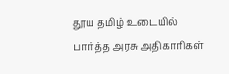தூய தமிழ் உடையில் பார்த்த அரசு அதிகாரிகள்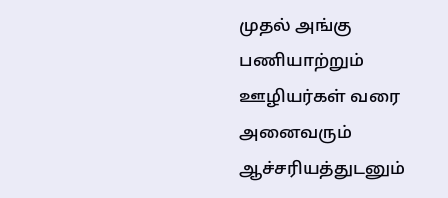முதல் அங்கு பணியாற்றும் ஊழியர்கள் வரை அனைவரும் ஆச்சரியத்துடனும்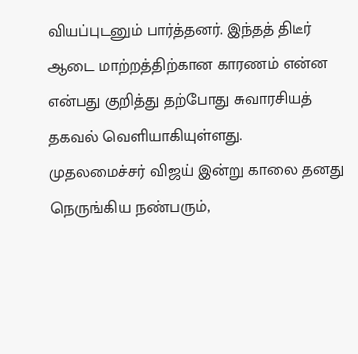வியப்புடனும் பார்த்தனர். இந்தத் திடீர் ஆடை மாற்றத்திற்கான காரணம் என்ன என்பது குறித்து தற்போது சுவாரசியத் தகவல் வெளியாகியுள்ளது.
முதலமைச்சர் விஜய் இன்று காலை தனது நெருங்கிய நண்பரும்,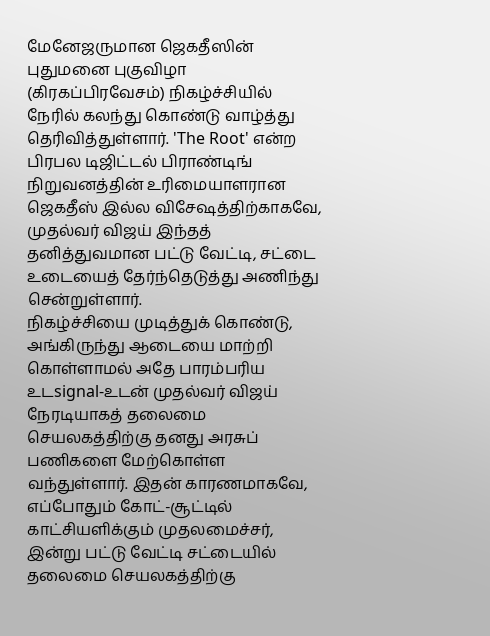மேனேஜருமான ஜெகதீஸின் புதுமனை புகுவிழா (கிரகப்பிரவேசம்) நிகழ்ச்சியில் நேரில் கலந்து கொண்டு வாழ்த்து தெரிவித்துள்ளார். 'The Root' என்ற பிரபல டிஜிட்டல் பிராண்டிங் நிறுவனத்தின் உரிமையாளரான ஜெகதீஸ் இல்ல விசேஷத்திற்காகவே, முதல்வர் விஜய் இந்தத் தனித்துவமான பட்டு வேட்டி, சட்டை உடையைத் தேர்ந்தெடுத்து அணிந்து சென்றுள்ளார்.
நிகழ்ச்சியை முடித்துக் கொண்டு, அங்கிருந்து ஆடையை மாற்றி கொள்ளாமல் அதே பாரம்பரிய உடsignal-உடன் முதல்வர் விஜய் நேரடியாகத் தலைமை செயலகத்திற்கு தனது அரசுப் பணிகளை மேற்கொள்ள வந்துள்ளார். இதன் காரணமாகவே, எப்போதும் கோட்-சூட்டில் காட்சியளிக்கும் முதலமைச்சர், இன்று பட்டு வேட்டி சட்டையில் தலைமை செயலகத்திற்கு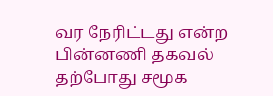வர நேரிட்டது என்ற பின்னணி தகவல் தற்போது சமூக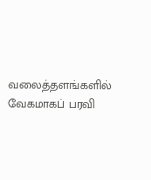வலைத்தளங்களில் வேகமாகப் பரவி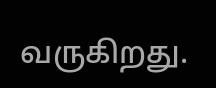வருகிறது.